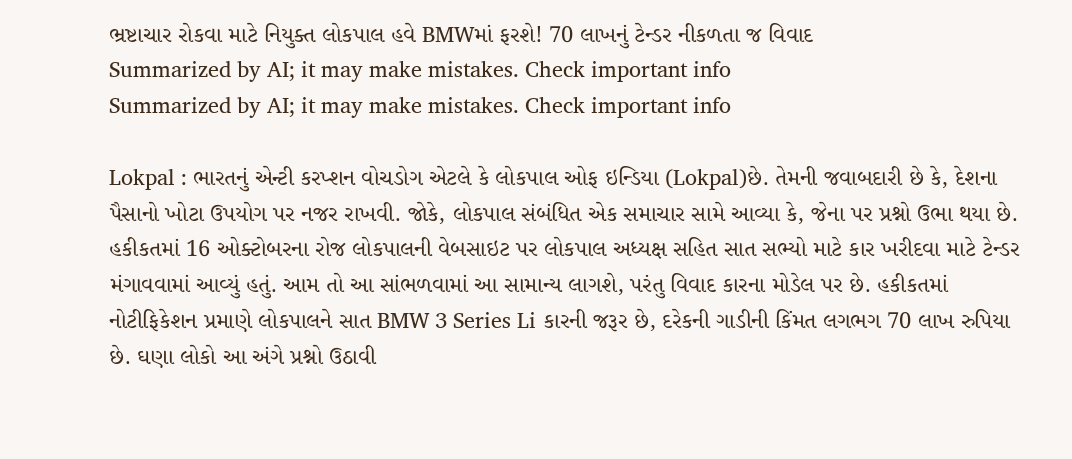ભ્રષ્ટાચાર રોકવા માટે નિયુક્ત લોકપાલ હવે BMWમાં ફરશે! 70 લાખનું ટેન્ડર નીકળતા જ વિવાદ
Summarized by AI; it may make mistakes. Check important info
Summarized by AI; it may make mistakes. Check important info

Lokpal : ભારતનું એન્ટી કરપ્શન વોચડોગ એટલે કે લોકપાલ ઓફ ઇન્ડિયા (Lokpal)છે. તેમની જવાબદારી છે કે, દેશના પૈસાનો ખોટા ઉપયોગ પર નજર રાખવી. જોકે, લોકપાલ સંબંધિત એક સમાચાર સામે આવ્યા કે, જેના પર પ્રશ્નો ઉભા થયા છે. હકીકતમાં 16 ઓક્ટોબરના રોજ લોકપાલની વેબસાઇટ પર લોકપાલ અધ્યક્ષ સહિત સાત સભ્યો માટે કાર ખરીદવા માટે ટેન્ડર મંગાવવામાં આવ્યું હતું. આમ તો આ સાંભળવામાં આ સામાન્ય લાગશે, પરંતુ વિવાદ કારના મોડેલ પર છે. હકીકતમાં નોટીફિકેશન પ્રમાણે લોકપાલને સાત BMW 3 Series Li કારની જરૂર છે, દરેકની ગાડીની કિંમત લગભગ 70 લાખ રુપિયા છે. ઘણા લોકો આ અંગે પ્રશ્નો ઉઠાવી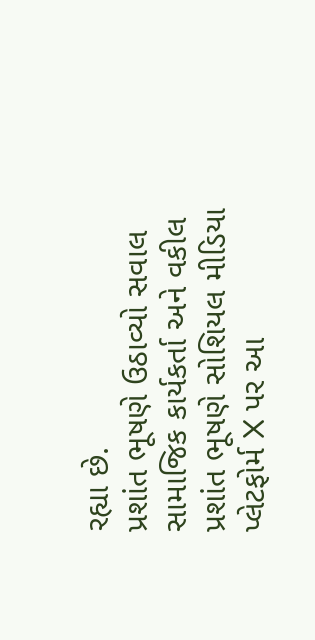રહ્યા છે.
પ્રશાંત ભૂષણે ઉઠાવ્યો સવાલ
સામાજિક કાર્યકર્તા અને વકીલ પ્રશાંત ભૂષણે સોશિયલ મીડિયા પ્લેટફોર્મ X પર આ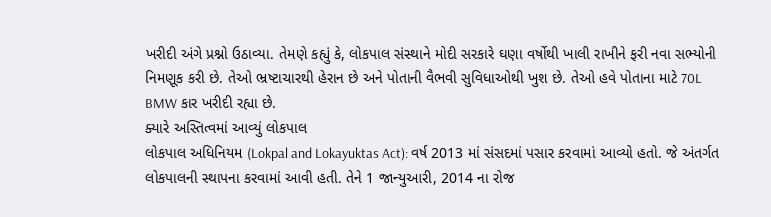ખરીદી અંગે પ્રશ્નો ઉઠાવ્યા. તેમણે કહ્યું કે, લોકપાલ સંસ્થાને મોદી સરકારે ઘણા વર્ષોથી ખાલી રાખીને ફરી નવા સભ્યોની નિમણૂક કરી છે. તેઓ ભ્રષ્ટાચારથી હેરાન છે અને પોતાની વૈભવી સુવિધાઓથી ખુશ છે. તેઓ હવે પોતાના માટે 70L BMW કાર ખરીદી રહ્યા છે.
ક્યારે અસ્તિત્વમાં આવ્યું લોકપાલ
લોકપાલ અધિનિયમ (Lokpal and Lokayuktas Act): વર્ષ 2013 માં સંસદમાં પસાર કરવામાં આવ્યો હતો. જે અંતર્ગત લોકપાલની સ્થાપના કરવામાં આવી હતી. તેને 1 જાન્યુઆરી, 2014 ના રોજ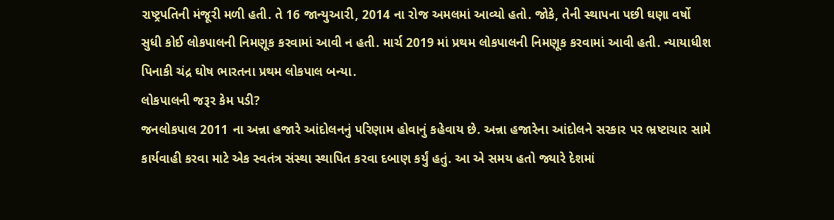રાષ્ટ્રપતિની મંજૂરી મળી હતી. તે 16 જાન્યુઆરી, 2014 ના રોજ અમલમાં આવ્યો હતો. જોકે, તેની સ્થાપના પછી ઘણા વર્ષો સુધી કોઈ લોકપાલની નિમણૂક કરવામાં આવી ન હતી. માર્ચ 2019 માં પ્રથમ લોકપાલની નિમણૂક કરવામાં આવી હતી. ન્યાયાધીશ પિનાકી ચંદ્ર ઘોષ ભારતના પ્રથમ લોકપાલ બન્યા.
લોકપાલની જરૂર કેમ પડી?
જનલોકપાલ 2011 ના અન્ના હજારે આંદોલનનું પરિણામ હોવાનું કહેવાય છે. અન્ના હજારેના આંદોલને સરકાર પર ભ્રષ્ટાચાર સામે કાર્યવાહી કરવા માટે એક સ્વતંત્ર સંસ્થા સ્થાપિત કરવા દબાણ કર્યું હતું. આ એ સમય હતો જ્યારે દેશમાં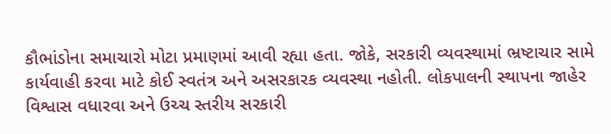કૌભાંડોના સમાચારો મોટા પ્રમાણમાં આવી રહ્યા હતા. જોકે, સરકારી વ્યવસ્થામાં ભ્રષ્ટાચાર સામે કાર્યવાહી કરવા માટે કોઈ સ્વતંત્ર અને અસરકારક વ્યવસ્થા નહોતી. લોકપાલની સ્થાપના જાહેર વિશ્વાસ વધારવા અને ઉચ્ચ સ્તરીય સરકારી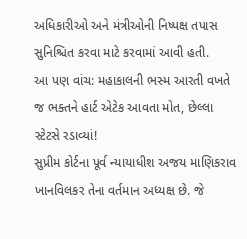અધિકારીઓ અને મંત્રીઓની નિષ્પક્ષ તપાસ સુનિશ્ચિત કરવા માટે કરવામાં આવી હતી.
આ પણ વાંચ: મહાકાલની ભસ્મ આરતી વખતે જ ભક્તને હાર્ટ એટેક આવતા મોત, છેલ્લા સ્ટેટસે રડાવ્યાં!
સુપ્રીમ કોર્ટના પૂર્વ ન્યાયાધીશ અજય માણિકરાવ ખાનવિલકર તેના વર્તમાન અધ્યક્ષ છે. જે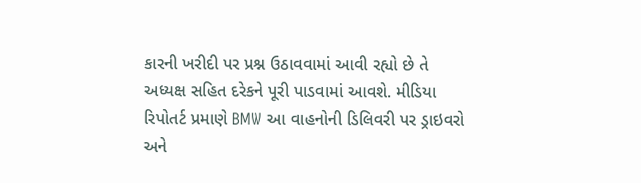કારની ખરીદી પર પ્રશ્ન ઉઠાવવામાં આવી રહ્યો છે તે અધ્યક્ષ સહિત દરેકને પૂરી પાડવામાં આવશે. મીડિયા રિપોતર્ટ પ્રમાણે BMW આ વાહનોની ડિલિવરી પર ડ્રાઇવરો અને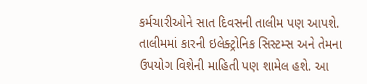કર્મચારીઓને સાત દિવસની તાલીમ પણ આપશે. તાલીમમાં કારની ઇલેક્ટ્રોનિક સિસ્ટમ્સ અને તેમના ઉપયોગ વિશેની માહિતી પણ શામેલ હશે. આ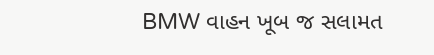BMW વાહન ખૂબ જ સલામત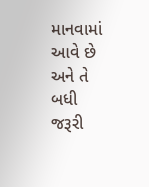માનવામાં આવે છે અને તે બધી જરૂરી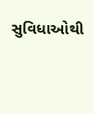સુવિધાઓથી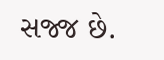સજ્જ છે.